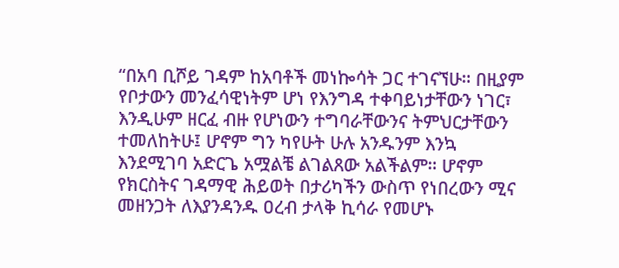“በአባ ቢሾይ ገዳም ከአባቶች መነኰሳት ጋር ተገናኘሁ። በዚያም የቦታውን መንፈሳዊነትም ሆነ የእንግዳ ተቀባይነታቸውን ነገር፣ እንዲሁም ዘርፈ ብዙ የሆነውን ተግባራቸውንና ትምህርታቸውን ተመለከትሁ፤ ሆኖም ግን ካየሁት ሁሉ አንዱንም እንኳ እንደሚገባ አድርጌ አሟልቼ ልገልጸው አልችልም። ሆኖም የክርስትና ገዳማዊ ሕይወት በታሪካችን ውስጥ የነበረውን ሚና መዘንጋት ለእያንዳንዱ ዐረብ ታላቅ ኪሳራ የመሆኑ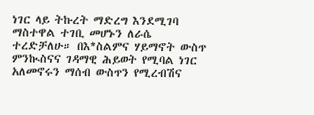ነገር ላይ ትኩረት ማድረግ እንደሚገባ ማስተዋል ተገቢ መሆኑን ለራሴ ተረድቻለሁ። በእ*ስልምና ሃይማኖት ውስጥ ምንኲስናና ገዳማዊ ሕይወት የሚባል ነገር አለመኖሩን ማሰብ ውስጥን የሚረብሽና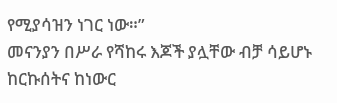የሚያሳዝን ነገር ነው።”
መናንያን በሥራ የሻከሩ እጆች ያሏቸው ብቻ ሳይሆኑ ከርኩሰትና ከነውር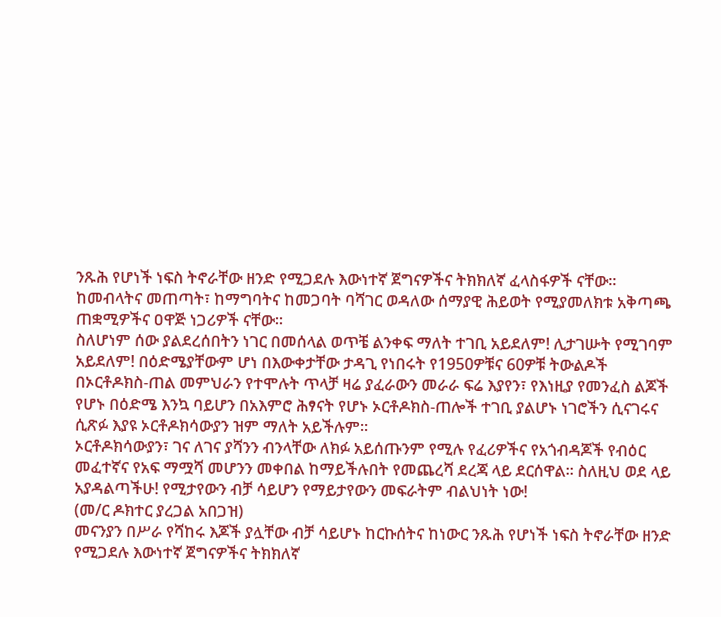ንጹሕ የሆነች ነፍስ ትኖራቸው ዘንድ የሚጋደሉ እውነተኛ ጀግናዎችና ትክክለኛ ፈላስፋዎች ናቸው። ከመብላትና መጠጣት፣ ከማግባትና ከመጋባት ባሻገር ወዳለው ሰማያዊ ሕይወት የሚያመለክቱ አቅጣጫ ጠቋሚዎችና ዐዋጅ ነጋሪዎች ናቸው።
ስለሆነም ሰው ያልደረሰበትን ነገር በመሰላል ወጥቼ ልንቀፍ ማለት ተገቢ አይደለም! ሊታገሡት የሚገባም አይደለም! በዕድሜያቸውም ሆነ በእውቀታቸው ታዳጊ የነበሩት የ1950ዎቹና 60ዎቹ ትውልዶች በኦርቶዶክስ-ጠል መምህራን የተሞሉት ጥላቻ ዛሬ ያፈራውን መራራ ፍሬ እያየን፣ የእነዚያ የመንፈስ ልጆች የሆኑ በዕድሜ እንኳ ባይሆን በአእምሮ ሕፃናት የሆኑ ኦርቶዶክስ-ጠሎች ተገቢ ያልሆኑ ነገሮችን ሲናገሩና ሲጽፉ እያዩ ኦርቶዶክሳውያን ዝም ማለት አይችሉም።
ኦርቶዶክሳውያን፣ ገና ለገና ያሻንን ብንላቸው ለክፉ አይሰጡንም የሚሉ የፈሪዎችና የአጎብዳጆች የብዕር መፈተኛና የአፍ ማሟሻ መሆንን መቀበል ከማይችሉበት የመጨረሻ ደረጃ ላይ ደርሰዋል። ስለዚህ ወደ ላይ አያዳልጣችሁ! የሚታየውን ብቻ ሳይሆን የማይታየውን መፍራትም ብልህነት ነው!
(መ/ር ዶክተር ያረጋል አበጋዝ)
መናንያን በሥራ የሻከሩ እጆች ያሏቸው ብቻ ሳይሆኑ ከርኩሰትና ከነውር ንጹሕ የሆነች ነፍስ ትኖራቸው ዘንድ የሚጋደሉ እውነተኛ ጀግናዎችና ትክክለኛ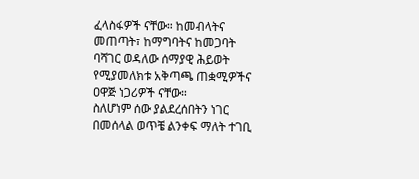ፈላስፋዎች ናቸው። ከመብላትና መጠጣት፣ ከማግባትና ከመጋባት ባሻገር ወዳለው ሰማያዊ ሕይወት የሚያመለክቱ አቅጣጫ ጠቋሚዎችና ዐዋጅ ነጋሪዎች ናቸው።
ስለሆነም ሰው ያልደረሰበትን ነገር በመሰላል ወጥቼ ልንቀፍ ማለት ተገቢ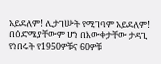አይደለም! ሊታገሡት የሚገባም አይደለም! በዕድሜያቸውም ሆነ በእውቀታቸው ታዳጊ የነበሩት የ1950ዎቹና 60ዎቹ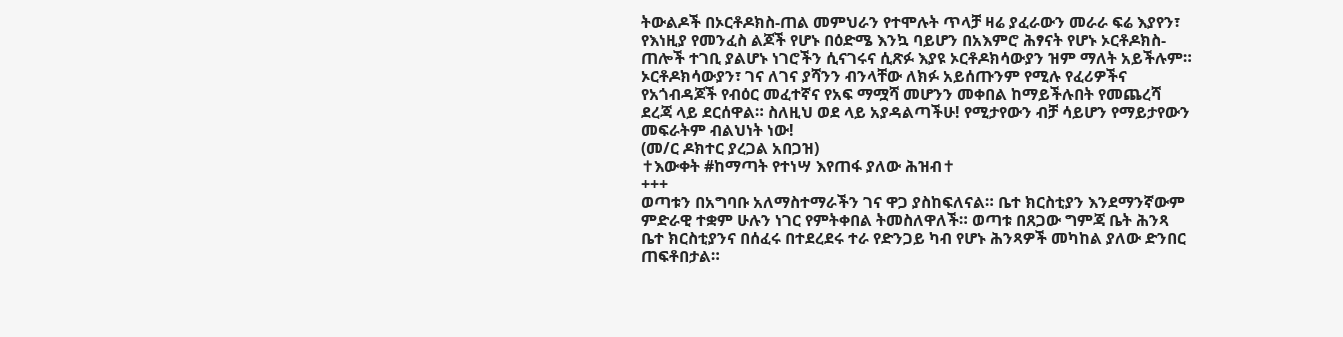ትውልዶች በኦርቶዶክስ-ጠል መምህራን የተሞሉት ጥላቻ ዛሬ ያፈራውን መራራ ፍሬ እያየን፣ የእነዚያ የመንፈስ ልጆች የሆኑ በዕድሜ እንኳ ባይሆን በአእምሮ ሕፃናት የሆኑ ኦርቶዶክስ-ጠሎች ተገቢ ያልሆኑ ነገሮችን ሲናገሩና ሲጽፉ እያዩ ኦርቶዶክሳውያን ዝም ማለት አይችሉም።
ኦርቶዶክሳውያን፣ ገና ለገና ያሻንን ብንላቸው ለክፉ አይሰጡንም የሚሉ የፈሪዎችና የአጎብዳጆች የብዕር መፈተኛና የአፍ ማሟሻ መሆንን መቀበል ከማይችሉበት የመጨረሻ ደረጃ ላይ ደርሰዋል። ስለዚህ ወደ ላይ አያዳልጣችሁ! የሚታየውን ብቻ ሳይሆን የማይታየውን መፍራትም ብልህነት ነው!
(መ/ር ዶክተር ያረጋል አበጋዝ)
✝እውቀት #ከማጣት የተነሣ እየጠፋ ያለው ሕዝብ✝
+++
ወጣቱን በአግባቡ አለማስተማራችን ገና ዋጋ ያስከፍለናል። ቤተ ክርስቲያን እንደማንኛውም ምድራዊ ተቋም ሁሉን ነገር የምትቀበል ትመስለዋለች። ወጣቱ በጸጋው ግምጃ ቤት ሕንጻ ቤተ ክርስቲያንና በሰፈሩ በተደረደሩ ተራ የድንጋይ ካብ የሆኑ ሕንጻዎች መካከል ያለው ድንበር ጠፍቶበታል።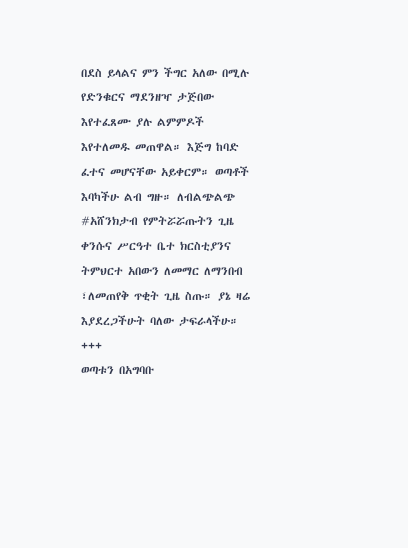በደስ ይላልና ምን ችግር አለው በሚሉ የድንቁርና ማደንዘዣ ታጅበው እየተፈጸሙ ያሉ ልምምዶች እየተለመዱ መጠዋል። እጅግ ከባድ ፈተና መሆናቸው አይቀርም። ወጣቶች እባካችሁ ልብ ግዙ። ለብልጭልጭ #አሸንክታብ የምትሯሯጡትን ጊዜ ቀንሱና ሥርዓተ ቤተ ክርስቲያንና ትምህርተ አበውን ለመማር ለማንበብ ፣ለመጠየቅ ጥቂት ጊዜ ስጡ። ያኔ ዛሬ እያደረጋችሁት ባለው ታፍራላችሁ።
+++
ወጣቱን በአግባቡ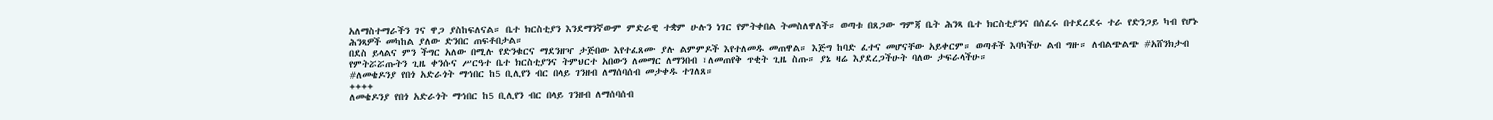አለማስተማራችን ገና ዋጋ ያስከፍለናል። ቤተ ክርስቲያን እንደማንኛውም ምድራዊ ተቋም ሁሉን ነገር የምትቀበል ትመስለዋለች። ወጣቱ በጸጋው ግምጃ ቤት ሕንጻ ቤተ ክርስቲያንና በሰፈሩ በተደረደሩ ተራ የድንጋይ ካብ የሆኑ ሕንጻዎች መካከል ያለው ድንበር ጠፍቶበታል።
በደስ ይላልና ምን ችግር አለው በሚሉ የድንቁርና ማደንዘዣ ታጅበው እየተፈጸሙ ያሉ ልምምዶች እየተለመዱ መጠዋል። እጅግ ከባድ ፈተና መሆናቸው አይቀርም። ወጣቶች እባካችሁ ልብ ግዙ። ለብልጭልጭ #አሸንክታብ የምትሯሯጡትን ጊዜ ቀንሱና ሥርዓተ ቤተ ክርስቲያንና ትምህርተ አበውን ለመማር ለማንበብ ፣ለመጠየቅ ጥቂት ጊዜ ስጡ። ያኔ ዛሬ እያደረጋችሁት ባለው ታፍራላችሁ።
#ለመቄዶንያ የበጎ አድራጎት ማኅበር ከ5 ቢሊየን ብር በላይ ገንዘብ ለማሰባሰብ መታቀዱ ተገለጸ።
++++
ለመቄዶንያ የበጎ አድራጎት ማኅበር ከ5 ቢሊየን ብር በላይ ገንዘብ ለማሰባሰብ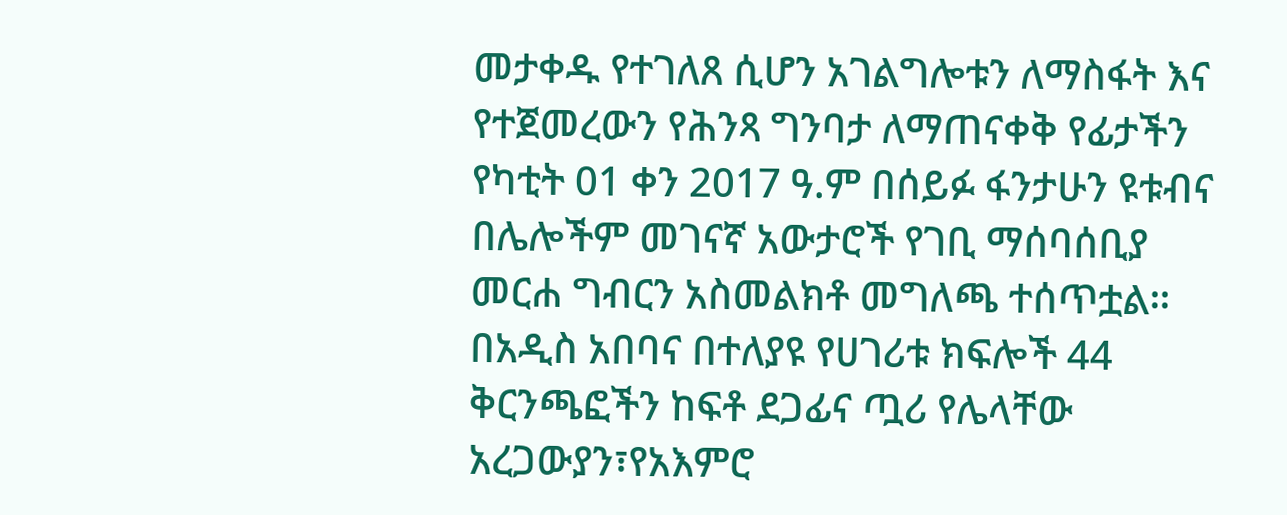መታቀዱ የተገለጸ ሲሆን አገልግሎቱን ለማስፋት እና የተጀመረውን የሕንጻ ግንባታ ለማጠናቀቅ የፊታችን የካቲት 01 ቀን 2017 ዓ.ም በሰይፉ ፋንታሁን ዩቱብና በሌሎችም መገናኛ አውታሮች የገቢ ማሰባሰቢያ መርሐ ግብርን አስመልክቶ መግለጫ ተሰጥቷል።
በአዲስ አበባና በተለያዩ የሀገሪቱ ክፍሎች 44 ቅርንጫፎችን ከፍቶ ደጋፊና ጧሪ የሌላቸው አረጋውያን፣የአእምሮ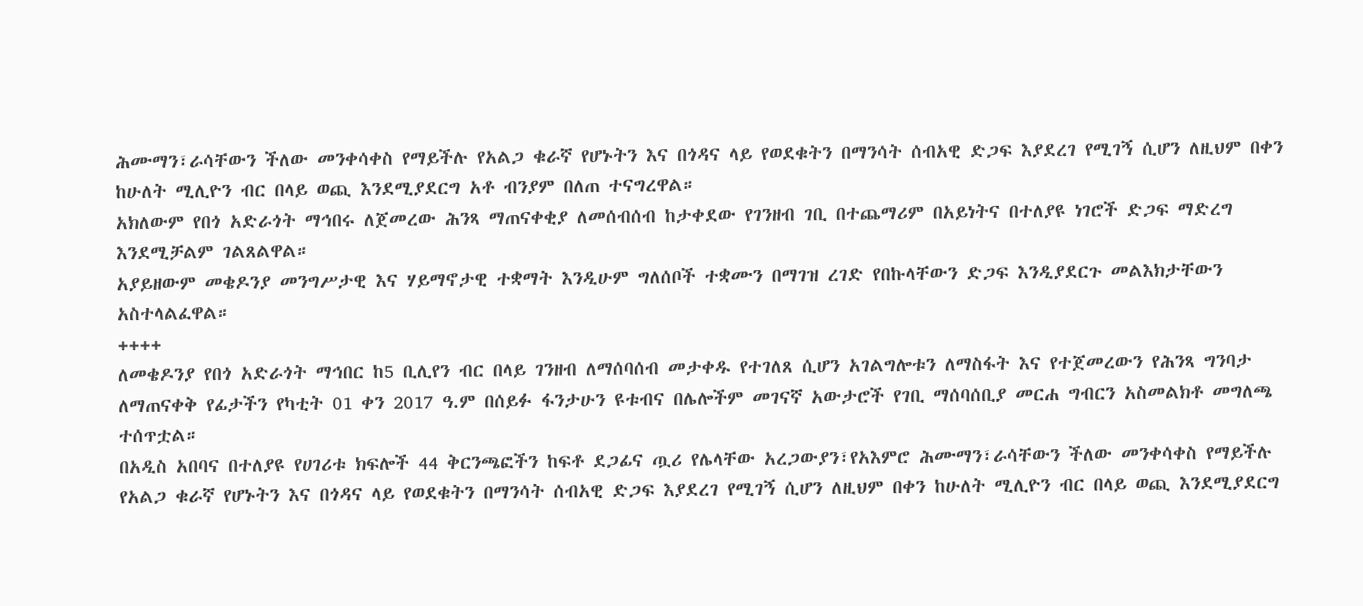ሕሙማን፣ራሳቸውን ችለው መንቀሳቀስ የማይችሉ የአልጋ ቁራኛ የሆኑትን እና በጎዳና ላይ የወደቁትን በማንሳት ሰብአዊ ድጋፍ እያደረገ የሚገኝ ሲሆን ለዚህም በቀን ከሁለት ሚሊዮን ብር በላይ ወጪ እንደሚያደርግ አቶ ብንያም በለጠ ተናግረዋል።
አክለውም የበጎ አድራጎት ማኅበሩ ለጀመረው ሕንጻ ማጠናቀቂያ ለመሰብሰብ ከታቀደው የገንዘብ ገቢ በተጨማሪም በአይነትና በተለያዩ ነገሮች ድጋፍ ማድረግ እንደሚቻልም ገልጸልዋል።
አያይዘውም መቄዶንያ መንግሥታዊ እና ሃይማኖታዊ ተቋማት እንዲሁም ግለሰቦች ተቋሙን በማገዝ ረገድ የበኩላቸውን ድጋፍ እንዲያደርጉ መልእክታቸውን አስተላልፈዋል።
++++
ለመቄዶንያ የበጎ አድራጎት ማኅበር ከ5 ቢሊየን ብር በላይ ገንዘብ ለማሰባሰብ መታቀዱ የተገለጸ ሲሆን አገልግሎቱን ለማስፋት እና የተጀመረውን የሕንጻ ግንባታ ለማጠናቀቅ የፊታችን የካቲት 01 ቀን 2017 ዓ.ም በሰይፉ ፋንታሁን ዩቱብና በሌሎችም መገናኛ አውታሮች የገቢ ማሰባሰቢያ መርሐ ግብርን አስመልክቶ መግለጫ ተሰጥቷል።
በአዲስ አበባና በተለያዩ የሀገሪቱ ክፍሎች 44 ቅርንጫፎችን ከፍቶ ደጋፊና ጧሪ የሌላቸው አረጋውያን፣የአእምሮ ሕሙማን፣ራሳቸውን ችለው መንቀሳቀስ የማይችሉ የአልጋ ቁራኛ የሆኑትን እና በጎዳና ላይ የወደቁትን በማንሳት ሰብአዊ ድጋፍ እያደረገ የሚገኝ ሲሆን ለዚህም በቀን ከሁለት ሚሊዮን ብር በላይ ወጪ እንደሚያደርግ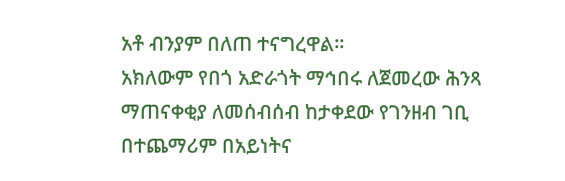አቶ ብንያም በለጠ ተናግረዋል።
አክለውም የበጎ አድራጎት ማኅበሩ ለጀመረው ሕንጻ ማጠናቀቂያ ለመሰብሰብ ከታቀደው የገንዘብ ገቢ በተጨማሪም በአይነትና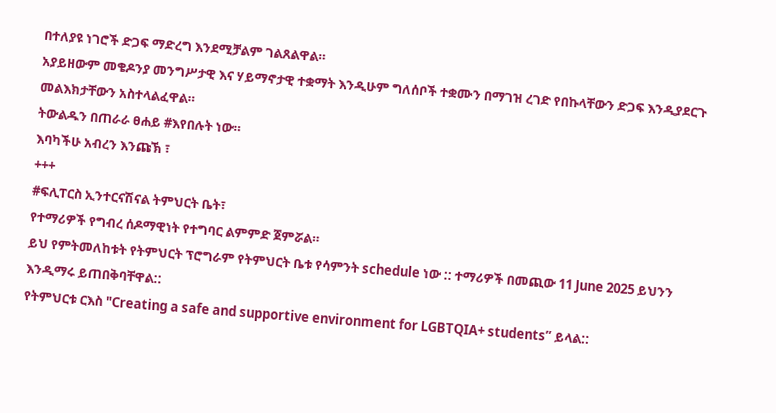በተለያዩ ነገሮች ድጋፍ ማድረግ እንደሚቻልም ገልጸልዋል።
አያይዘውም መቄዶንያ መንግሥታዊ እና ሃይማኖታዊ ተቋማት እንዲሁም ግለሰቦች ተቋሙን በማገዝ ረገድ የበኩላቸውን ድጋፍ እንዲያደርጉ መልእክታቸውን አስተላልፈዋል።
ትውልዱን በጠራራ ፀሐይ #እየበሉት ነው።
እባካችሁ አብረን እንጩኽ ፣
+++
#ፍሊፐርስ ኢንተርናሽናል ትምህርት ቤት፣
የተማሪዎች የግብረ ሰዶማዊነት የተግባር ልምምድ ጀምሯል።
ይህ የምትመለከቱት የትምህርት ፕሮግራም የትምህርት ቤቱ የሳምንት schedule ነው :: ተማሪዎች በመጪው 11 June 2025 ይህንን እንዲማሩ ይጠበቅባቸዋል::
የትምህርቱ ርእስ "Creating a safe and supportive environment for LGBTQIA+ students” ይላል::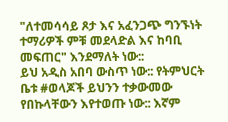"ለተመሳሳይ ጾታ እና አፈንጋጭ ግንኙነት ተማሪዎች ምቹ መደላድል እና ከባቢ መፍጠር" እንደማለት ነው::
ይህ አዲስ አበባ ውስጥ ነው:: የትምህርት ቤቱ #ወላጆች ይህንን ተቃውመው የበኩላቸውን እየተወጡ ነው:: እኛም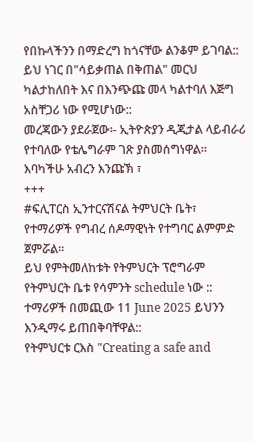የበኩላችንን በማድረግ ከጎናቸው ልንቆም ይገባል::
ይህ ነገር በ"ሳይቃጠል በቅጠል" መርህ ካልታከለበት እና በእንጭጩ መላ ካልተባለ እጅግ አስቸጋሪ ነው የሚሆነው::
መረጃውን ያደራጀው፡- ኢትዮጵያን ዲጂታል ላይብራሪ የተባለው የቴሌግራም ገጽ ያስመሰግነዋል።
እባካችሁ አብረን እንጩኽ ፣
+++
#ፍሊፐርስ ኢንተርናሽናል ትምህርት ቤት፣
የተማሪዎች የግብረ ሰዶማዊነት የተግባር ልምምድ ጀምሯል።
ይህ የምትመለከቱት የትምህርት ፕሮግራም የትምህርት ቤቱ የሳምንት schedule ነው :: ተማሪዎች በመጪው 11 June 2025 ይህንን እንዲማሩ ይጠበቅባቸዋል::
የትምህርቱ ርእስ "Creating a safe and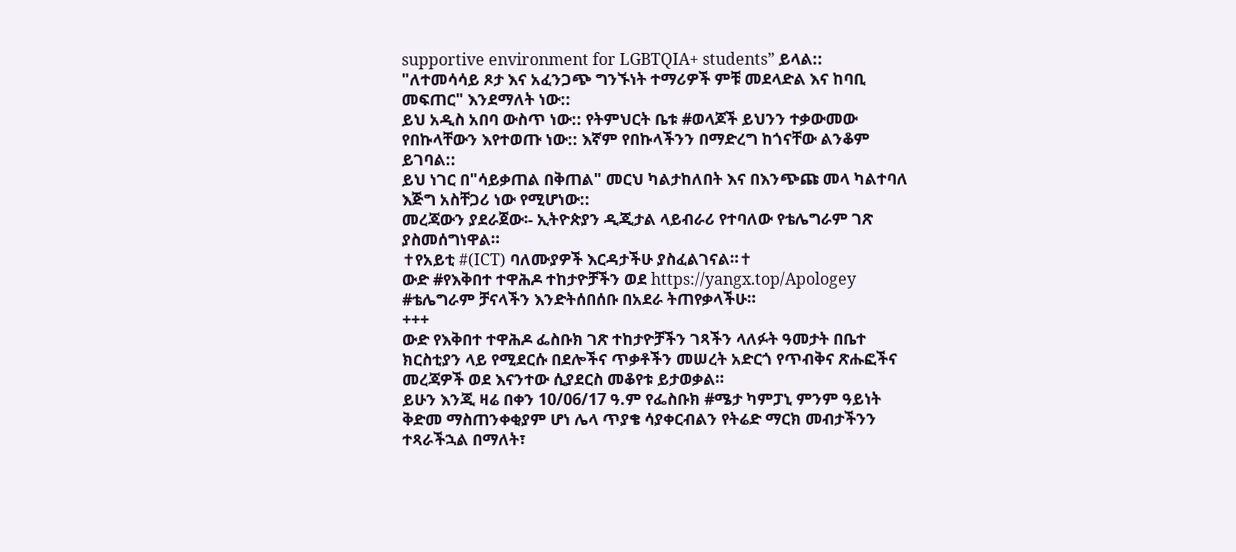supportive environment for LGBTQIA+ students” ይላል::
"ለተመሳሳይ ጾታ እና አፈንጋጭ ግንኙነት ተማሪዎች ምቹ መደላድል እና ከባቢ መፍጠር" እንደማለት ነው::
ይህ አዲስ አበባ ውስጥ ነው:: የትምህርት ቤቱ #ወላጆች ይህንን ተቃውመው የበኩላቸውን እየተወጡ ነው:: እኛም የበኩላችንን በማድረግ ከጎናቸው ልንቆም ይገባል::
ይህ ነገር በ"ሳይቃጠል በቅጠል" መርህ ካልታከለበት እና በእንጭጩ መላ ካልተባለ እጅግ አስቸጋሪ ነው የሚሆነው::
መረጃውን ያደራጀው፡- ኢትዮጵያን ዲጂታል ላይብራሪ የተባለው የቴሌግራም ገጽ ያስመሰግነዋል።
✝የአይቲ #(ICT) ባለሙያዎች እርዳታችሁ ያስፈልገናል።✝
ውድ #የእቅበተ ተዋሕዶ ተከታዮቻችን ወደ https://yangx.top/Apologey #ቴሌግራም ቻናላችን እንድትሰበሰቡ በአደራ ትጠየቃላችሁ።
+++
ውድ የእቅበተ ተዋሕዶ ፌስቡክ ገጽ ተከታዮቻችን ገጻችን ላለፉት ዓመታት በቤተ ክርስቲያን ላይ የሚደርሱ በደሎችና ጥቃቶችን መሠረት አድርጎ የጥብቅና ጽሑፎችና መረጃዎች ወደ እናንተው ሲያደርስ መቆየቱ ይታወቃል።
ይሁን እንጂ ዛሬ በቀን 10/06/17 ዓ.ም የፌስቡክ #ሜታ ካምፓኒ ምንም ዓይነት ቅድመ ማስጠንቀቂያም ሆነ ሌላ ጥያቄ ሳያቀርብልን የትሬድ ማርክ መብታችንን ተጻራችኋል በማለት፣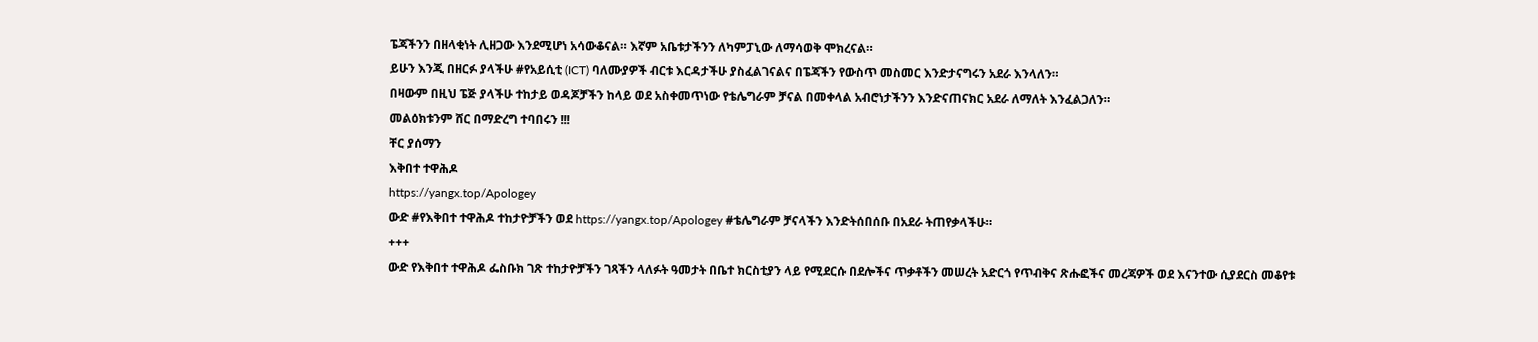ፔጃችንን በዘላቂነት ሊዘጋው እንደሚሆነ አሳውቆናል። እኛም አቤቱታችንን ለካምፓኒው ለማሳወቅ ሞክረናል።
ይሁን እንጂ በዘርፉ ያላችሁ #የአይሲቲ (ICT) ባለሙያዎች ብርቱ እርዳታችሁ ያስፈልገናልና በፔጃችን የውስጥ መስመር እንድታናግሩን አደራ እንላለን።
በዛውም በዚህ ፔጅ ያላችሁ ተከታይ ወዳጆቻችን ከላይ ወደ አስቀመጥነው የቴሌግራም ቻናል በመቀላል አብሮነታችንን እንድናጠናክር አደራ ለማለት እንፈልጋለን።
መልዕክቱንም ሸር በማድረግ ተባበሩን !!!
ቸር ያሰማን
እቅበተ ተዋሕዶ
https://yangx.top/Apologey
ውድ #የእቅበተ ተዋሕዶ ተከታዮቻችን ወደ https://yangx.top/Apologey #ቴሌግራም ቻናላችን እንድትሰበሰቡ በአደራ ትጠየቃላችሁ።
+++
ውድ የእቅበተ ተዋሕዶ ፌስቡክ ገጽ ተከታዮቻችን ገጻችን ላለፉት ዓመታት በቤተ ክርስቲያን ላይ የሚደርሱ በደሎችና ጥቃቶችን መሠረት አድርጎ የጥብቅና ጽሑፎችና መረጃዎች ወደ እናንተው ሲያደርስ መቆየቱ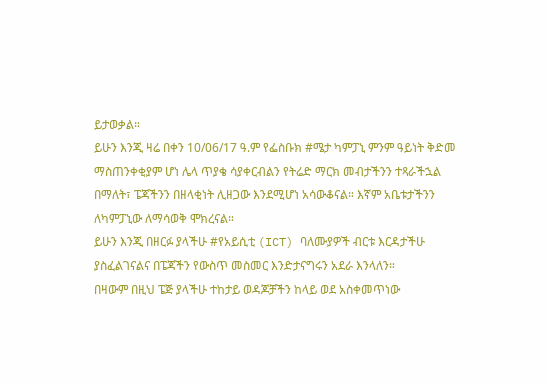ይታወቃል።
ይሁን እንጂ ዛሬ በቀን 10/06/17 ዓ.ም የፌስቡክ #ሜታ ካምፓኒ ምንም ዓይነት ቅድመ ማስጠንቀቂያም ሆነ ሌላ ጥያቄ ሳያቀርብልን የትሬድ ማርክ መብታችንን ተጻራችኋል በማለት፣ ፔጃችንን በዘላቂነት ሊዘጋው እንደሚሆነ አሳውቆናል። እኛም አቤቱታችንን ለካምፓኒው ለማሳወቅ ሞክረናል።
ይሁን እንጂ በዘርፉ ያላችሁ #የአይሲቲ (ICT) ባለሙያዎች ብርቱ እርዳታችሁ ያስፈልገናልና በፔጃችን የውስጥ መስመር እንድታናግሩን አደራ እንላለን።
በዛውም በዚህ ፔጅ ያላችሁ ተከታይ ወዳጆቻችን ከላይ ወደ አስቀመጥነው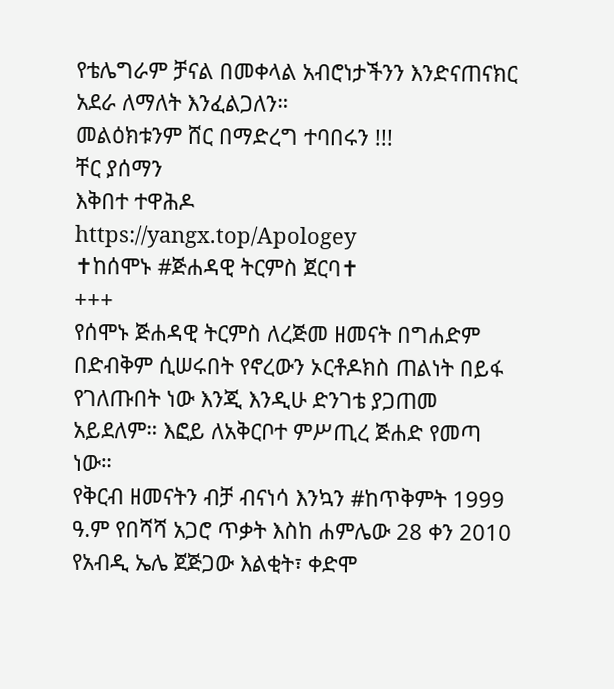የቴሌግራም ቻናል በመቀላል አብሮነታችንን እንድናጠናክር አደራ ለማለት እንፈልጋለን።
መልዕክቱንም ሸር በማድረግ ተባበሩን !!!
ቸር ያሰማን
እቅበተ ተዋሕዶ
https://yangx.top/Apologey
✝ከሰሞኑ #ጅሐዳዊ ትርምስ ጀርባ✝
+++
የሰሞኑ ጅሐዳዊ ትርምስ ለረጅመ ዘመናት በግሐድም በድብቅም ሲሠሩበት የኖረውን ኦርቶዶክስ ጠልነት በይፋ የገለጡበት ነው እንጂ እንዲሁ ድንገቴ ያጋጠመ አይደለም። እፎይ ለአቅርቦተ ምሥጢረ ጅሐድ የመጣ ነው።
የቅርብ ዘመናትን ብቻ ብናነሳ እንኳን #ከጥቅምት 1999 ዓ.ም የበሻሻ አጋሮ ጥቃት እስከ ሐምሌው 28 ቀን 2010 የአብዲ ኤሌ ጀጅጋው እልቂት፣ ቀድሞ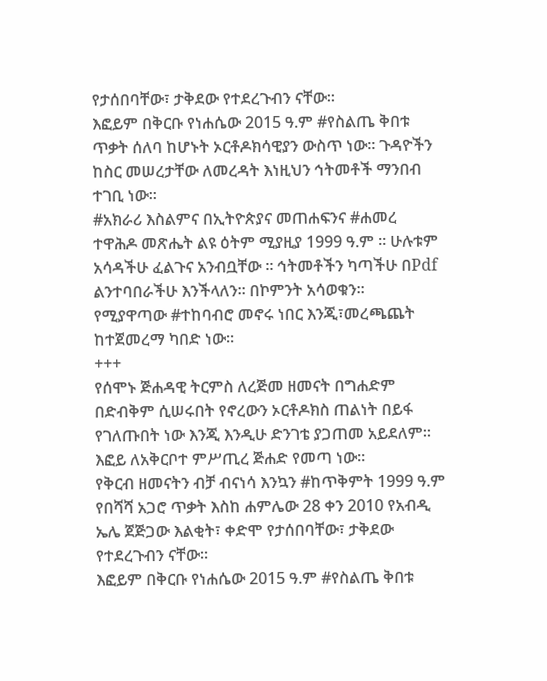የታሰበባቸው፣ ታቅደው የተደረጉብን ናቸው።
እፎይም በቅርቡ የነሐሴው 2015 ዓ.ም #የስልጤ ቅበቱ ጥቃት ሰለባ ከሆኑት ኦርቶዶክሳዊያን ውስጥ ነው። ጉዳዮችን ከስር መሠረታቸው ለመረዳት እነዚህን ኅትመቶች ማንበብ ተገቢ ነው።
#አክራሪ እስልምና በኢትዮጵያና መጠሐፍንና #ሐመረ ተዋሕዶ መጽሔት ልዩ ዕትም ሚያዚያ 1999 ዓ.ም ። ሁሉቱም አሳዳችሁ ፈልጉና አንብቧቸው ። ኅትመቶችን ካጣችሁ በPdf ልንተባበራችሁ እንችላለን። በኮምንት አሳወቁን።
የሚያዋጣው #ተከባብሮ መኖሩ ነበር እንጂ፣መረጫጨት ከተጀመረማ ካበድ ነው።
+++
የሰሞኑ ጅሐዳዊ ትርምስ ለረጅመ ዘመናት በግሐድም በድብቅም ሲሠሩበት የኖረውን ኦርቶዶክስ ጠልነት በይፋ የገለጡበት ነው እንጂ እንዲሁ ድንገቴ ያጋጠመ አይደለም። እፎይ ለአቅርቦተ ምሥጢረ ጅሐድ የመጣ ነው።
የቅርብ ዘመናትን ብቻ ብናነሳ እንኳን #ከጥቅምት 1999 ዓ.ም የበሻሻ አጋሮ ጥቃት እስከ ሐምሌው 28 ቀን 2010 የአብዲ ኤሌ ጀጅጋው እልቂት፣ ቀድሞ የታሰበባቸው፣ ታቅደው የተደረጉብን ናቸው።
እፎይም በቅርቡ የነሐሴው 2015 ዓ.ም #የስልጤ ቅበቱ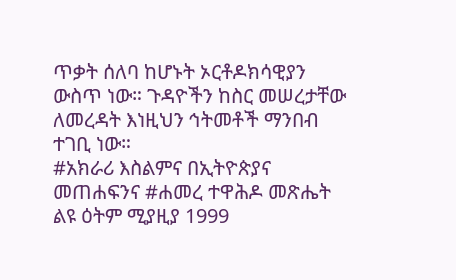ጥቃት ሰለባ ከሆኑት ኦርቶዶክሳዊያን ውስጥ ነው። ጉዳዮችን ከስር መሠረታቸው ለመረዳት እነዚህን ኅትመቶች ማንበብ ተገቢ ነው።
#አክራሪ እስልምና በኢትዮጵያና መጠሐፍንና #ሐመረ ተዋሕዶ መጽሔት ልዩ ዕትም ሚያዚያ 1999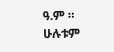ዓ.ም ። ሁሉቱም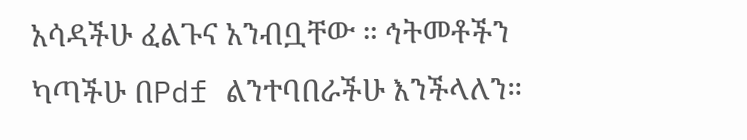አሳዳችሁ ፈልጉና አንብቧቸው ። ኅትመቶችን ካጣችሁ በPdf ልንተባበራችሁ እንችላለን።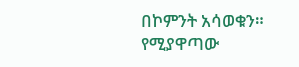በኮምንት አሳወቁን።
የሚያዋጣው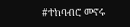#ተከባብሮ መኖሩ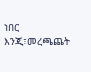ነበር እንጂ፣መረጫጨት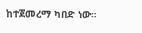ከተጀመረማ ካበድ ነው።